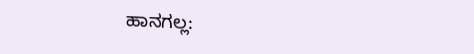ಹಾನಗಲ್ಲ: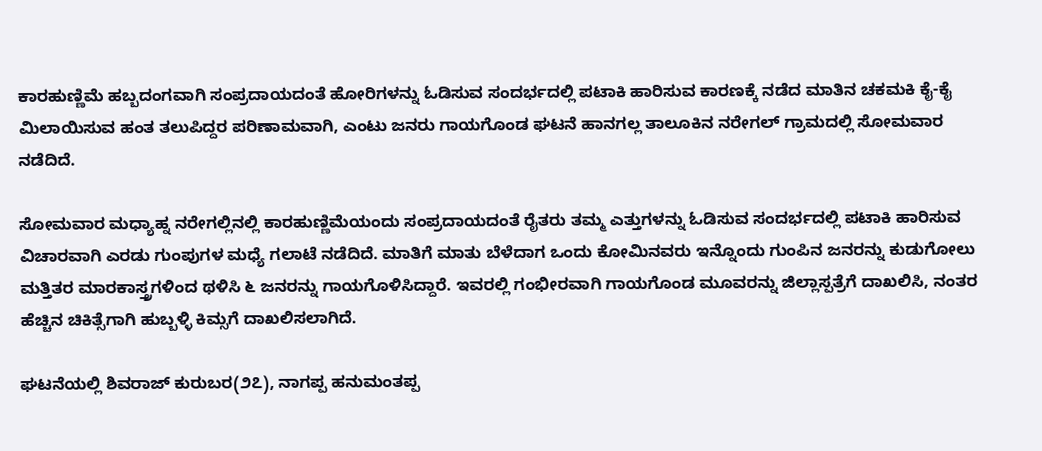ಕಾರಹುಣ್ಣಿಮೆ ಹಬ್ಬದಂಗವಾಗಿ ಸಂಪ್ರದಾಯದಂತೆ ಹೋರಿಗಳನ್ನು ಓಡಿಸುವ ಸಂದರ್ಭದಲ್ಲಿ ಪಟಾಕಿ ಹಾರಿಸುವ ಕಾರಣಕ್ಕೆ ನಡೆದ ಮಾತಿನ ಚಕಮಕಿ ಕೈ-ಕೈ ಮಿಲಾಯಿಸುವ ಹಂತ ತಲುಪಿದ್ದರ ಪರಿಣಾಮವಾಗಿ, ಎಂಟು ಜನರು ಗಾಯಗೊಂಡ ಘಟನೆ ಹಾನಗಲ್ಲ ತಾಲೂಕಿನ ನರೇಗಲ್ ಗ್ರಾಮದಲ್ಲಿ ಸೋಮವಾರ ನಡೆದಿದೆ.

ಸೋಮವಾರ ಮಧ್ಯಾಹ್ನ ನರೇಗಲ್ಲಿನಲ್ಲಿ ಕಾರಹುಣ್ಣಿಮೆಯಂದು ಸಂಪ್ರದಾಯದಂತೆ ರೈತರು ತಮ್ಮ ಎತ್ತುಗಳನ್ನು ಓಡಿಸುವ ಸಂದರ್ಭದಲ್ಲಿ ಪಟಾಕಿ ಹಾರಿಸುವ ವಿಚಾರವಾಗಿ ಎರಡು ಗುಂಪುಗಳ ಮಧ್ಯೆ ಗಲಾಟೆ ನಡೆದಿದೆ. ಮಾತಿಗೆ ಮಾತು ಬೆಳೆದಾಗ ಒಂದು ಕೋಮಿನವರು ಇನ್ನೊಂದು ಗುಂಪಿನ ಜನರನ್ನು ಕುಡುಗೋಲು ಮತ್ತಿತರ ಮಾರಕಾಸ್ತ್ರಗಳಿಂದ ಥಳಿಸಿ ೬ ಜನರನ್ನು ಗಾಯಗೊಳಿಸಿದ್ದಾರೆ. ಇವರಲ್ಲಿ ಗಂಭೀರವಾಗಿ ಗಾಯಗೊಂಡ ಮೂವರನ್ನು ಜಿಲ್ಲಾಸ್ಪತ್ರೆಗೆ ದಾಖಲಿಸಿ, ನಂತರ ಹೆಚ್ಚಿನ ಚಿಕಿತ್ಸೆಗಾಗಿ ಹುಬ್ಬಳ್ಳಿ ಕಿಮ್ಸಗೆ ದಾಖಲಿಸಲಾಗಿದೆ.

ಘಟನೆಯಲ್ಲಿ ಶಿವರಾಜ್ ಕುರುಬರ(೨೭), ನಾಗಪ್ಪ ಹನುಮಂತಪ್ಪ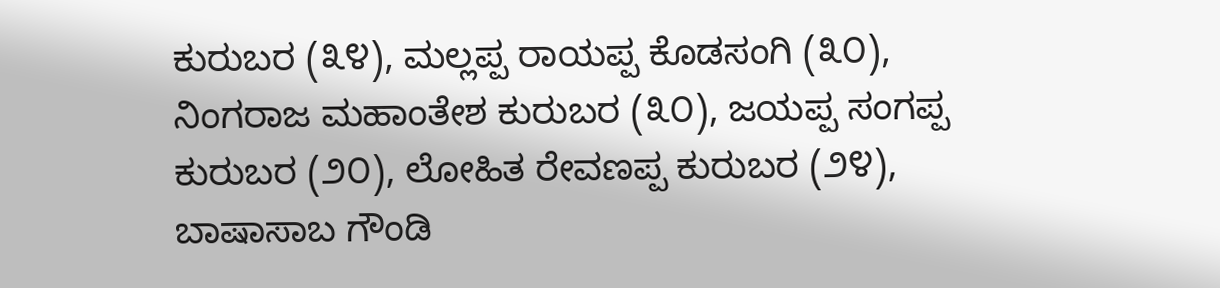ಕುರುಬರ (೩೪), ಮಲ್ಲಪ್ಪ ರಾಯಪ್ಪ ಕೊಡಸಂಗಿ (೩೦), ನಿಂಗರಾಜ ಮಹಾಂತೇಶ ಕುರುಬರ (೩೦), ಜಯಪ್ಪ ಸಂಗಪ್ಪ ಕುರುಬರ (೨೦), ಲೋಹಿತ ರೇವಣಪ್ಪ ಕುರುಬರ (೨೪), ಬಾಷಾಸಾಬ ಗೌಂಡಿ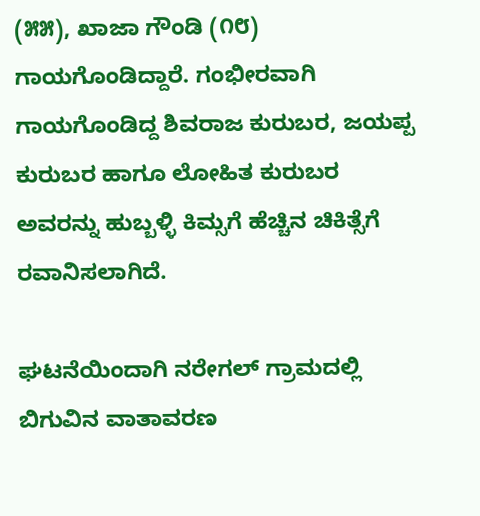(೫೫), ಖಾಜಾ ಗೌಂಡಿ (೧೮) ಗಾಯಗೊಂಡಿದ್ದಾರೆ. ಗಂಭೀರವಾಗಿ ಗಾಯಗೊಂಡಿದ್ದ ಶಿವರಾಜ ಕುರುಬರ, ಜಯಪ್ಪ ಕುರುಬರ ಹಾಗೂ ಲೋಹಿತ ಕುರುಬರ ಅವರನ್ನು ಹುಬ್ಬಳ್ಳಿ ಕಿಮ್ಸಗೆ ಹೆಚ್ಚಿನ ಚಿಕಿತ್ಸೆಗೆ ರವಾನಿಸಲಾಗಿದೆ.

ಘಟನೆಯಿಂದಾಗಿ ನರೇಗಲ್ ಗ್ರಾಮದಲ್ಲಿ ಬಿಗುವಿನ ವಾತಾವರಣ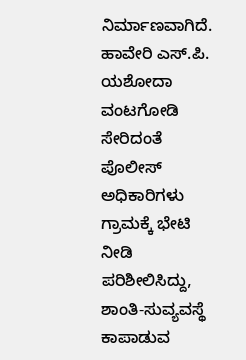ನಿರ್ಮಾಣವಾಗಿದೆ. ಹಾವೇರಿ ಎಸ್.ಪಿ. ಯಶೋದಾ ವಂಟಗೋಡಿ ಸೇರಿದಂತೆ ಪೊಲೀಸ್ ಅಧಿಕಾರಿಗಳು ಗ್ರಾಮಕ್ಕೆ ಭೇಟಿ ನೀಡಿ ಪರಿಶೀಲಿಸಿದ್ದು, ಶಾಂತಿ-ಸುವ್ಯವಸ್ಥೆ ಕಾಪಾಡುವ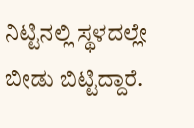ನಿಟ್ಟಿನಲ್ಲಿ ಸ್ಥಳದಲ್ಲೇ ಬೀಡು ಬಿಟ್ಟಿದ್ದಾರೆ.